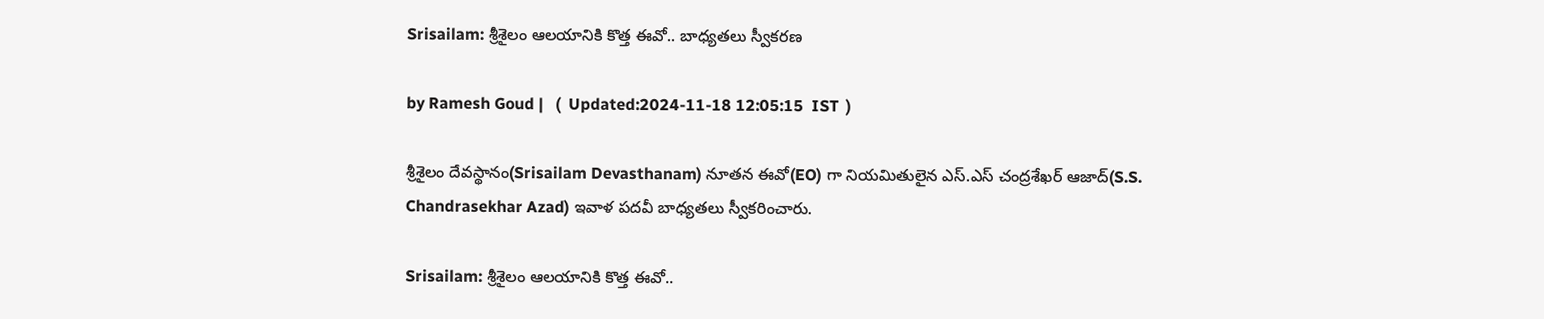Srisailam: శ్రీశైలం ఆలయానికి కొత్త ఈవో.. బాధ్యతలు స్వీకరణ

by Ramesh Goud |   (  Updated:2024-11-18 12:05:15  IST  )

శ్రీశైలం దేవస్థానం(Srisailam Devasthanam) నూతన ఈవో(EO) గా నియమితులైన ఎస్.ఎస్ చంద్రశేఖర్ ఆజాద్(S.S. Chandrasekhar Azad) ఇవాళ పదవీ బాధ్యతలు స్వీకరించారు.

Srisailam: శ్రీశైలం ఆలయానికి కొత్త ఈవో..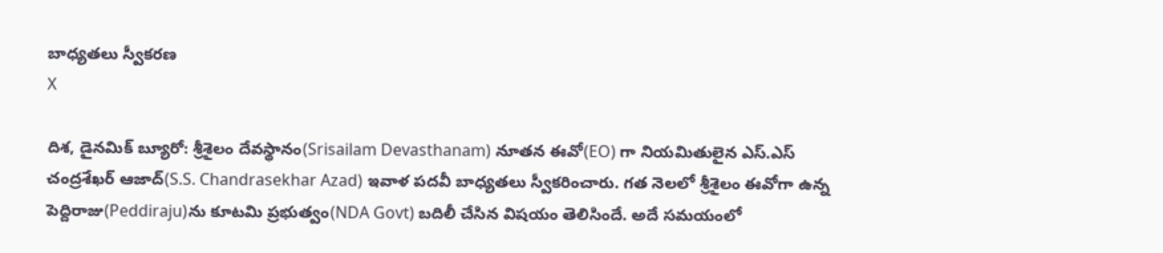బాధ్యతలు స్వీకరణ
X

దిశ, డైనమిక్ బ్యూరో: శ్రీశైలం దేవస్థానం(Srisailam Devasthanam) నూతన ఈవో(EO) గా నియమితులైన ఎస్.ఎస్ చంద్రశేఖర్ ఆజాద్(S.S. Chandrasekhar Azad) ఇవాళ పదవీ బాధ్యతలు స్వీకరించారు. గత నెలలో శ్రీశైలం ఈవోగా ఉన్న పెద్దిరాజు(Peddiraju)ను కూటమి ప్రభుత్వం(NDA Govt) బదిలీ చేసిన విషయం తెలిసిందే. అదే సమయంలో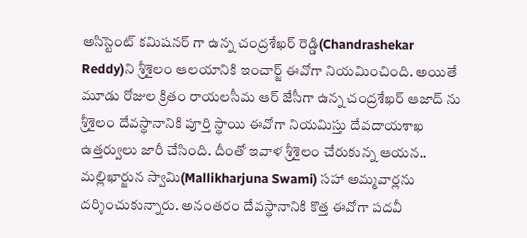అసిస్టెంట్ కమిషనర్ గా ఉన్న చంద్రశేఖర్ రెడ్డి(Chandrashekar Reddy)ని శ్రీశైలం ఆలయానికి ఇంచార్జ్ ఈవోగా నియమించింది. అయితే మూడు రోజుల క్రితం రాయలసీమ ఆర్ జేసీగా ఉన్న చంద్రశేఖర్ ఆజాద్ ను శ్రీశైలం దేవస్థానానికి పూర్తి స్థాయి ఈవోగా నియమిస్తు దేవదాయశాఖ ఉత్తర్వులు జారీ చేసింది. దీంతో ఇవాళ శ్రీశైలం చేరుకున్న ఆయన.. మల్లిఖార్జున స్వామి(Mallikharjuna Swami) సహా అమ్మవార్లను దర్శించుకున్నారు. అనంతరం దేవస్థానానికి కొత్త ఈవోగా పదవీ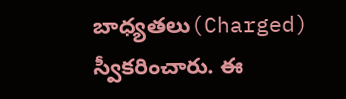బాధ్యతలు(Charged) స్వీకరించారు. ఈ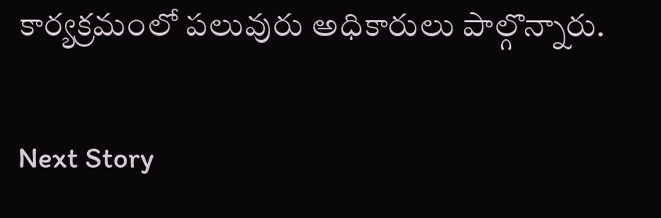కార్యక్రమంలో పలువురు అధికారులు పాల్గొన్నారు.

Next Story